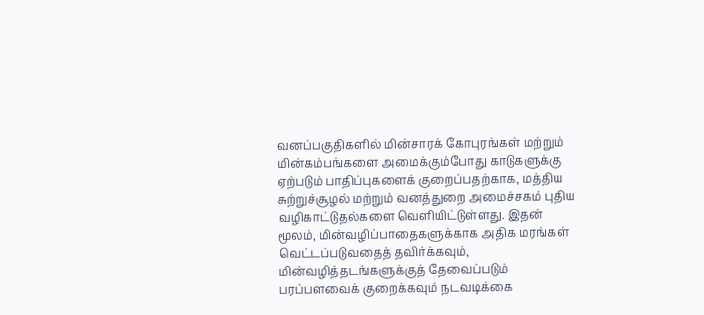வனப்பகுதிகளில் மின்சாரக் கோபுரங்கள் மற்றும் மின்கம்பங்களை அமைக்கும்போது காடுகளுக்கு ஏற்படும் பாதிப்புகளைக் குறைப்பதற்காக, மத்திய சுற்றுச்சூழல் மற்றும் வனத்துறை அமைச்சகம் புதிய வழிகாட்டுதல்களை வெளியிட்டுள்ளது. இதன் மூலம், மின்வழிப்பாதைகளுக்காக அதிக மரங்கள் வெட்டப்படுவதைத் தவிர்க்கவும், மின்வழித்தடங்களுக்குத் தேவைப்படும் பரப்பளவைக் குறைக்கவும் நடவடிக்கை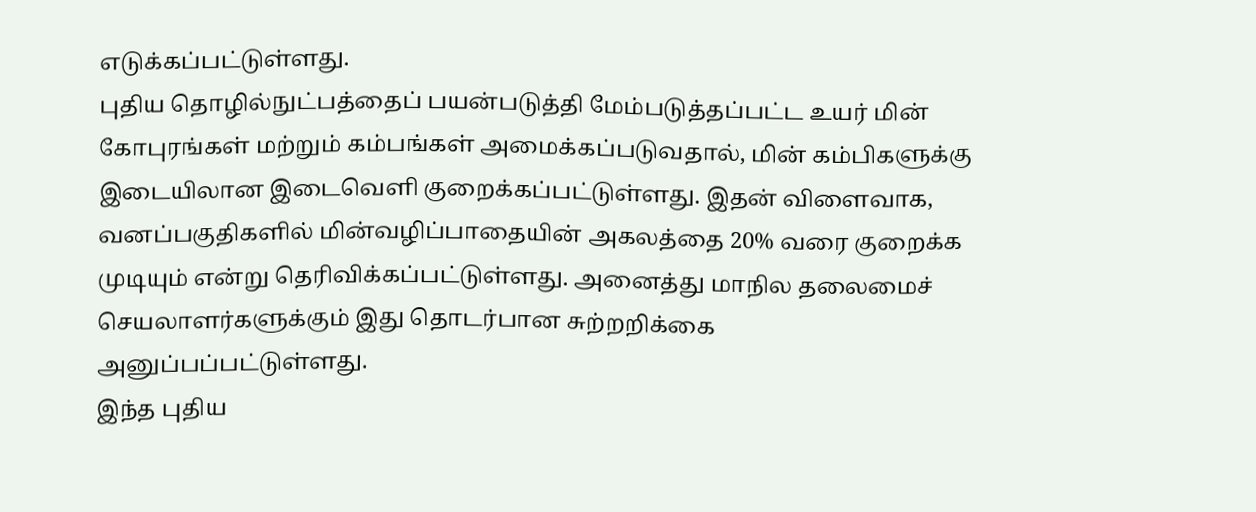எடுக்கப்பட்டுள்ளது.
புதிய தொழில்நுட்பத்தைப் பயன்படுத்தி மேம்படுத்தப்பட்ட உயர் மின் கோபுரங்கள் மற்றும் கம்பங்கள் அமைக்கப்படுவதால், மின் கம்பிகளுக்கு இடையிலான இடைவெளி குறைக்கப்பட்டுள்ளது. இதன் விளைவாக, வனப்பகுதிகளில் மின்வழிப்பாதையின் அகலத்தை 20% வரை குறைக்க முடியும் என்று தெரிவிக்கப்பட்டுள்ளது. அனைத்து மாநில தலைமைச் செயலாளர்களுக்கும் இது தொடர்பான சுற்றறிக்கை அனுப்பப்பட்டுள்ளது.
இந்த புதிய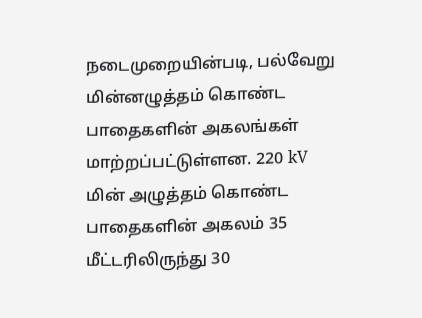நடைமுறையின்படி, பல்வேறு மின்னழுத்தம் கொண்ட பாதைகளின் அகலங்கள் மாற்றப்பட்டுள்ளன. 220 kV மின் அழுத்தம் கொண்ட பாதைகளின் அகலம் 35 மீட்டரிலிருந்து 30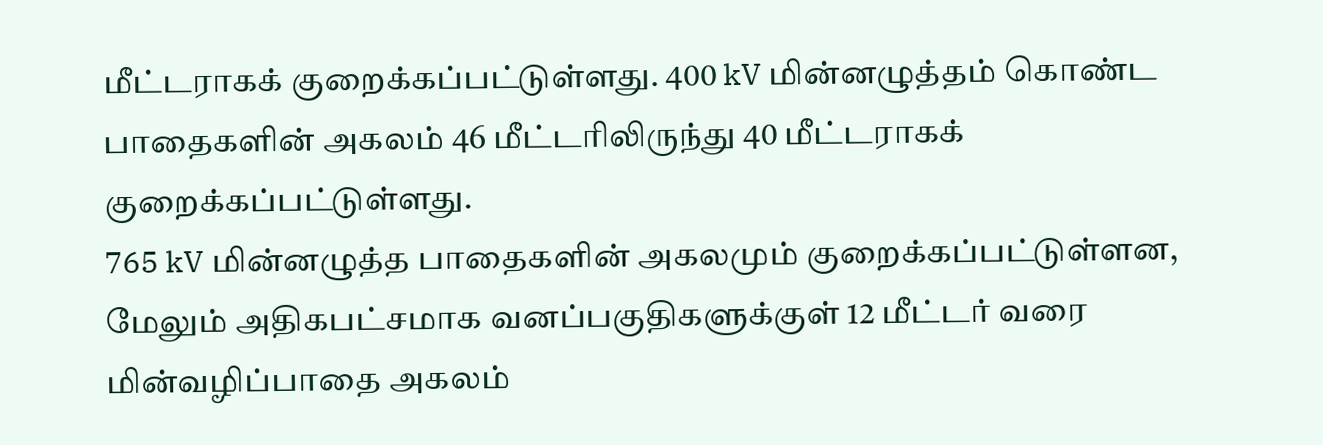மீட்டராகக் குறைக்கப்பட்டுள்ளது. 400 kV மின்னழுத்தம் கொண்ட பாதைகளின் அகலம் 46 மீட்டரிலிருந்து 40 மீட்டராகக் குறைக்கப்பட்டுள்ளது.
765 kV மின்னழுத்த பாதைகளின் அகலமும் குறைக்கப்பட்டுள்ளன, மேலும் அதிகபட்சமாக வனப்பகுதிகளுக்குள் 12 மீட்டர் வரை மின்வழிப்பாதை அகலம்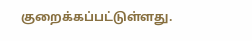குறைக்கப்பட்டுள்ளது.